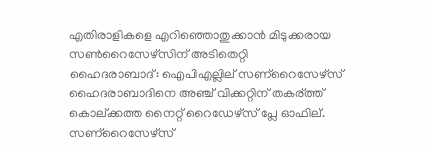എതിരാളികളെ എറിഞ്ഞൊതുക്കാന്‍ മിടുക്കരായ സണ്‍റൈസേഴ്സിന് അടിതെറ്റി
ഹൈദരാബാദ്: ഐപിഎല്ലില് സണ്റൈസേഴ്സ് ഹൈദരാബാദിനെ അഞ്ച് വിക്കറ്റിന് തകര്ത്ത് കൊല്ക്കത്ത നൈറ്റ് റൈഡേഴ്സ് പ്ലേ ഓഫില്. സണ്റൈസേഴ്സ്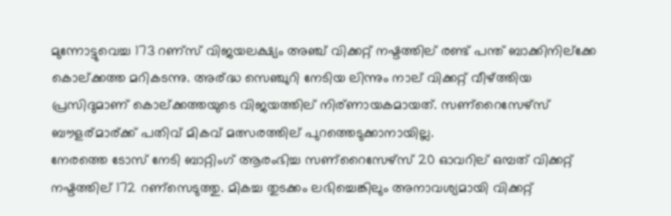മുന്നോട്ടുവെച്ച 173 റണ്സ് വിജയലക്ഷ്യം അഞ്ച് വിക്കറ്റ് നഷ്ടത്തില് രണ്ട് പന്ത് ബാക്കിനില്ക്കേ കൊല്ക്കത്ത മറികടന്നു. അര്ദ്ധ സെഞ്ചുറി നേടിയ ലിന്നും നാല് വിക്കറ്റ് വീഴ്ത്തിയ പ്രസിദുമാണ് കൊല്ക്കത്തയുടെ വിജയത്തില് നിര്ണായകമായത്. സണ്റൈസേഴ്സ് ബൗളര്മാര്ക്ക് പതിവ് മികവ് മത്സരത്തില് പുറത്തെടുക്കാനായില്ല.
നേരത്തെ ടോസ് നേടി ബാറ്റിംഗ് ആരംഭിച്ച സണ്റൈസേഴ്സ് 20 ഓവറില് ഒമ്പത് വിക്കറ്റ് നഷ്ടത്തില് 172 റണ്സെടുത്തു. മികച്ച തുടക്കം ലഭിച്ചെങ്കിലും അനാവശ്യമായി വിക്കറ്റ്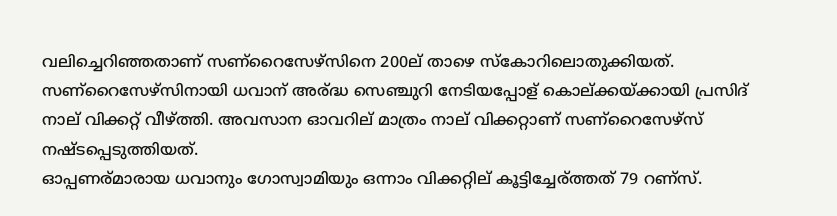വലിച്ചെറിഞ്ഞതാണ് സണ്റൈസേഴ്സിനെ 200ല് താഴെ സ്കോറിലൊതുക്കിയത്. സണ്റൈസേഴ്സിനായി ധവാന് അര്ദ്ധ സെഞ്ചുറി നേടിയപ്പോള് കൊല്ക്കയ്ക്കായി പ്രസിദ് നാല് വിക്കറ്റ് വീഴ്ത്തി. അവസാന ഓവറില് മാത്രം നാല് വിക്കറ്റാണ് സണ്റൈസേഴ്സ് നഷ്ടപ്പെടുത്തിയത്.
ഓപ്പണര്മാരായ ധവാനും ഗോസ്വാമിയും ഒന്നാം വിക്കറ്റില് കൂട്ടിച്ചേര്ത്തത് 79 റണ്സ്.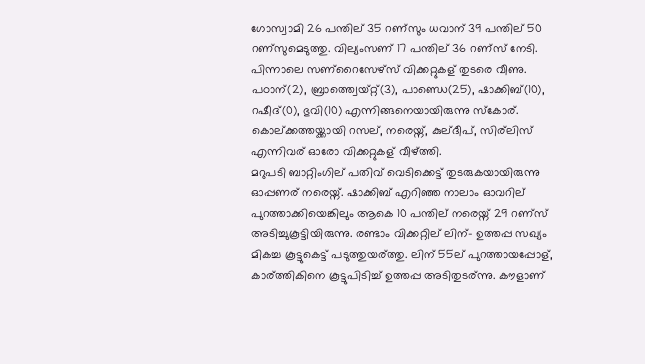ഗോസ്വാമി 26 പന്തില് 35 റണ്സും ധവാന് 39 പന്തില് 50 റണ്സുമെടുത്തു. വില്യംസണ് 17 പന്തില് 36 റണ്സ് നേടി. പിന്നാലെ സണ്റൈസേഴ്സ് വിക്കറ്റുകള് തുടരെ വീണു. പഠാന്(2), ബ്രാത്ത്വെയ്റ്റ്(3), പാണ്ഡെ(25), ഷാക്കിബ്(10), റഷീദ്(0), ഭുവി(10) എന്നിങ്ങനെയായിരുന്നു സ്കോര്. കൊല്ക്കത്തയ്ക്കായി റസല്, നരെയ്ന്, കുല്ദീപ്, സിര്ലിസ് എന്നിവര് ഓരോ വിക്കറ്റുകള് വീഴ്ത്തി.
മറുപടി ബാറ്റിംഗില് പതിവ് വെടിക്കെട്ട് തുടരുകയായിരുന്നു ഓപ്പണര് നരെയ്ന്. ഷാക്കിബ് എറിഞ്ഞ നാലാം ഓവറില് പുറത്താക്കിയെങ്കിലും ആകെ 10 പന്തില് നരെയ്ന് 29 റണ്സ് അടിച്ചുകൂട്ടിയിരുന്നു. രണ്ടാം വിക്കറ്റില് ലിന്- ഉത്തപ്പ സഖ്യം മികച്ച കൂട്ടുകെട്ട് പടുത്തുയര്ത്തു. ലിന് 55ല് പുറത്തായപ്പോള്, കാര്ത്തികിനെ കൂട്ടുപിടിച്ച് ഉത്തപ്പ അടിതുടര്ന്നു. കൗളാണ്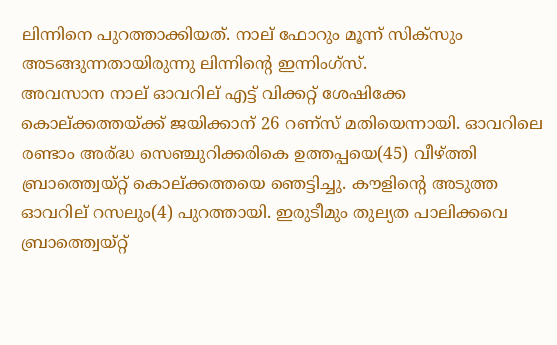ലിന്നിനെ പുറത്താക്കിയത്. നാല് ഫോറും മൂന്ന് സിക്സും അടങ്ങുന്നതായിരുന്നു ലിന്നിന്റെ ഇന്നിംഗ്സ്.
അവസാന നാല് ഓവറില് എട്ട് വിക്കറ്റ് ശേഷിക്കേ കൊല്ക്കത്തയ്ക്ക് ജയിക്കാന് 26 റണ്സ് മതിയെന്നായി. ഓവറിലെ രണ്ടാം അര്ദ്ധ സെഞ്ചുറിക്കരികെ ഉത്തപ്പയെ(45) വീഴ്ത്തി ബ്രാത്ത്വെയ്റ്റ് കൊല്ക്കത്തയെ ഞെട്ടിച്ചു. കൗളിന്റെ അടുത്ത ഓവറില് റസലും(4) പുറത്തായി. ഇരുടീമും തുല്യത പാലിക്കവെ ബ്രാത്ത്വെയ്റ്റ്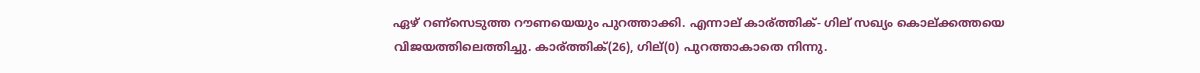ഏഴ് റണ്സെടുത്ത റൗണയെയും പുറത്താക്കി. എന്നാല് കാര്ത്തിക്- ഗില് സഖ്യം കൊല്ക്കത്തയെ വിജയത്തിലെത്തിച്ചു. കാര്ത്തിക്(26), ഗില്(0) പുറത്താകാതെ നിന്നു.